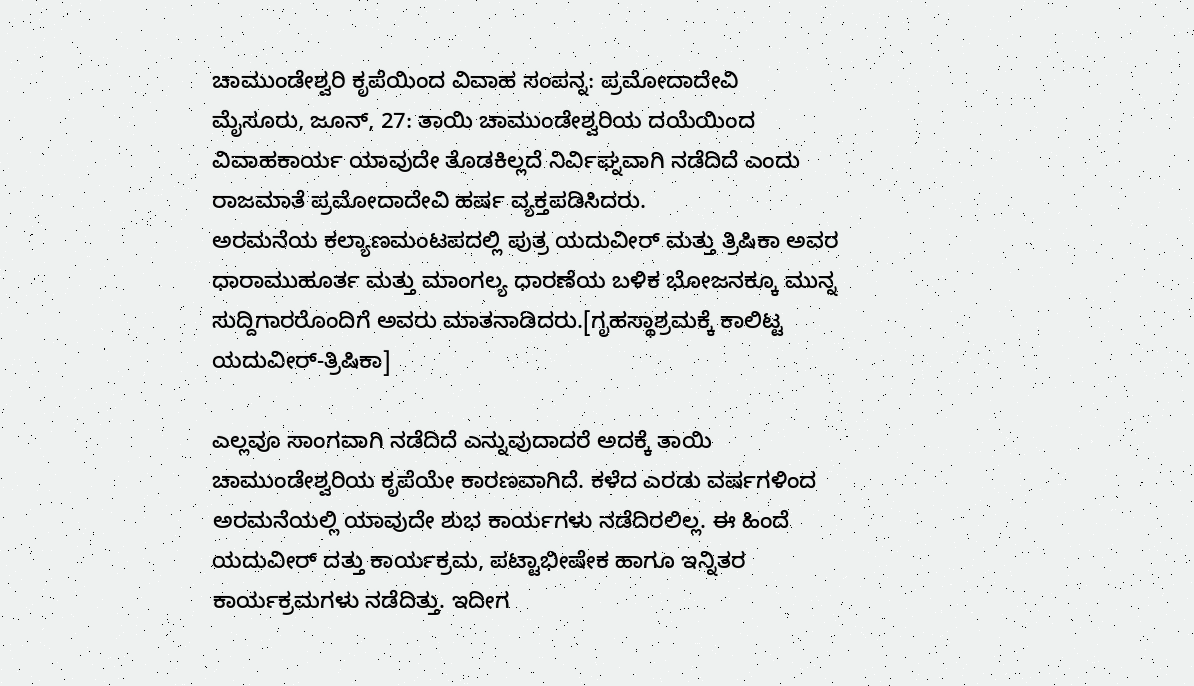ಚಾಮುಂಡೇಶ್ವರಿ ಕೃಪೆಯಿಂದ ವಿವಾಹ ಸಂಪನ್ನ: ಪ್ರಮೋದಾದೇವಿ
ಮೈಸೂರು, ಜೂನ್, 27: ತಾಯಿ ಚಾಮುಂಡೇಶ್ವರಿಯ ದಯೆಯಿಂದ ವಿವಾಹಕಾರ್ಯ ಯಾವುದೇ ತೊಡಕಿಲ್ಲದೆ ನಿರ್ವಿಘ್ನವಾಗಿ ನಡೆದಿದೆ ಎಂದು ರಾಜಮಾತೆ ಪ್ರಮೋದಾದೇವಿ ಹರ್ಷ ವ್ಯಕ್ತಪಡಿಸಿದರು.
ಅರಮನೆಯ ಕಲ್ಯಾಣಮಂಟಪದಲ್ಲಿ ಪುತ್ರ ಯದುವೀರ್ ಮತ್ತು ತ್ರಿಷಿಕಾ ಅವರ ಧಾರಾಮುಹೂರ್ತ ಮತ್ತು ಮಾಂಗಲ್ಯ ಧಾರಣೆಯ ಬಳಿಕ ಭೋಜನಕ್ಕೂ ಮುನ್ನ ಸುದ್ದಿಗಾರರೊಂದಿಗೆ ಅವರು ಮಾತನಾಡಿದರು.[ಗೃಹಸ್ಥಾಶ್ರಮಕ್ಕೆ ಕಾಲಿಟ್ಟ ಯದುವೀರ್-ತ್ರಿಷಿಕಾ]

ಎಲ್ಲವೂ ಸಾಂಗವಾಗಿ ನಡೆದಿದೆ ಎನ್ನುವುದಾದರೆ ಅದಕ್ಕೆ ತಾಯಿ ಚಾಮುಂಡೇಶ್ವರಿಯ ಕೃಪೆಯೇ ಕಾರಣವಾಗಿದೆ. ಕಳೆದ ಎರಡು ವರ್ಷಗಳಿಂದ ಅರಮನೆಯಲ್ಲಿ ಯಾವುದೇ ಶುಭ ಕಾರ್ಯಗಳು ನಡೆದಿರಲಿಲ್ಲ. ಈ ಹಿಂದೆ ಯದುವೀರ್ ದತ್ತು ಕಾರ್ಯಕ್ರಮ, ಪಟ್ಟಾಭೀಷೇಕ ಹಾಗೂ ಇನ್ನಿತರ ಕಾರ್ಯಕ್ರಮಗಳು ನಡೆದಿತ್ತು. ಇದೀಗ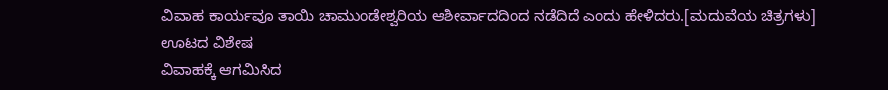ವಿವಾಹ ಕಾರ್ಯವೂ ತಾಯಿ ಚಾಮುಂಡೇಶ್ವರಿಯ ಆಶೀರ್ವಾದದಿಂದ ನಡೆದಿದೆ ಎಂದು ಹೇಳಿದರು.[ಮದುವೆಯ ಚಿತ್ರಗಳು]
ಊಟದ ವಿಶೇಷ
ವಿವಾಹಕ್ಕೆ ಆಗಮಿಸಿದ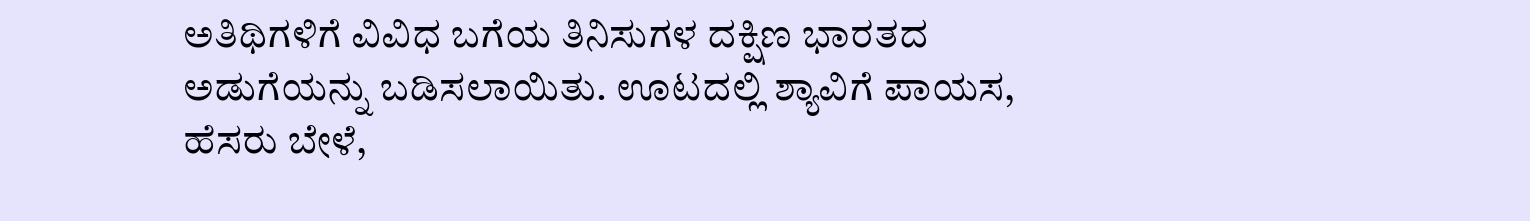ಅತಿಥಿಗಳಿಗೆ ವಿವಿಧ ಬಗೆಯ ತಿನಿಸುಗಳ ದಕ್ಷಿಣ ಭಾರತದ ಅಡುಗೆಯನ್ನು ಬಡಿಸಲಾಯಿತು. ಊಟದಲ್ಲಿ ಶ್ಯಾವಿಗೆ ಪಾಯಸ, ಹೆಸರು ಬೇಳೆ,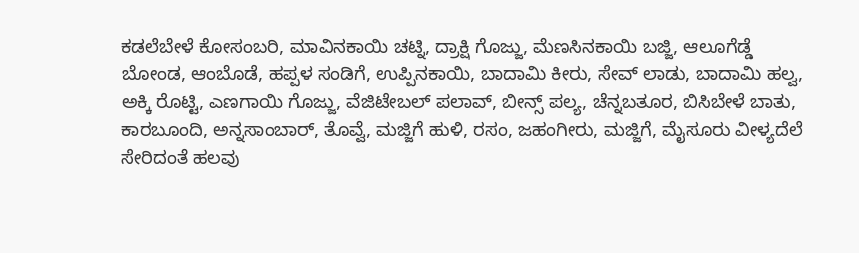ಕಡಲೆಬೇಳೆ ಕೋಸಂಬರಿ, ಮಾವಿನಕಾಯಿ ಚಟ್ನಿ, ದ್ರಾಕ್ಷಿ ಗೊಜ್ಜು, ಮೆಣಸಿನಕಾಯಿ ಬಜ್ಜಿ, ಆಲೂಗೆಡ್ಡೆ ಬೋಂಡ, ಆಂಬೊಡೆ, ಹಪ್ಪಳ ಸಂಡಿಗೆ, ಉಪ್ಪಿನಕಾಯಿ, ಬಾದಾಮಿ ಕೀರು, ಸೇವ್ ಲಾಡು, ಬಾದಾಮಿ ಹಲ್ವ, ಅಕ್ಕಿ ರೊಟ್ಟಿ, ಎಣಗಾಯಿ ಗೊಜ್ಜು, ವೆಜಿಟೇಬಲ್ ಪಲಾವ್, ಬೀನ್ಸ್ ಪಲ್ಯ, ಚೆನ್ನಬತೂರ, ಬಿಸಿಬೇಳೆ ಬಾತು, ಕಾರಬೂಂದಿ, ಅನ್ನಸಾಂಬಾರ್, ತೊವ್ವೆ, ಮಜ್ಜಿಗೆ ಹುಳಿ, ರಸಂ, ಜಹಂಗೀರು, ಮಜ್ಜಿಗೆ, ಮೈಸೂರು ವೀಳ್ಯದೆಲೆ ಸೇರಿದಂತೆ ಹಲವು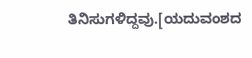ತಿನಿಸುಗಳಿದ್ದವು.[ಯದುವಂಶದ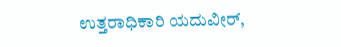ಉತ್ತರಾಧಿಕಾರಿ ಯದುವೀರ್,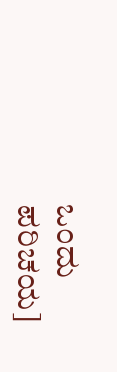ಒಂದು ಪರಿಚಯ]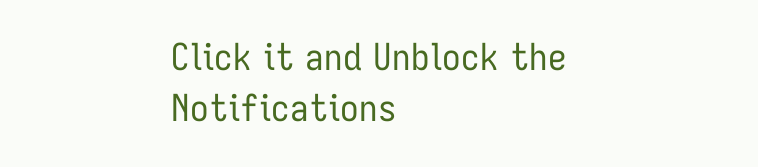Click it and Unblock the Notifications